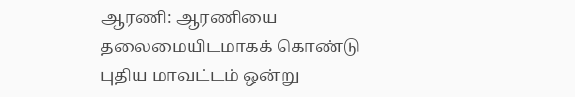ஆரணி: ஆரணியை தலைமையிடமாகக் கொண்டு புதிய மாவட்டம் ஒன்று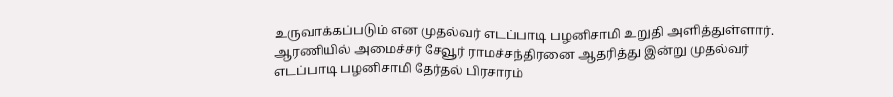உருவாக்கப்படும் என முதல்வர் எடப்பாடி பழனிசாமி உறுதி அளித்துள்ளார். ஆரணியில் அமைச்சர் சேவூர் ராமச்சந்திரனை ஆதரித்து இன்று முதல்வர் எடப்பாடி பழனிசாமி தேர்தல் பிரசாரம்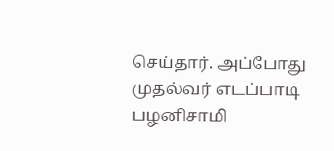செய்தார். அப்போது முதல்வர் எடப்பாடி பழனிசாமி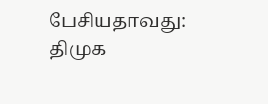பேசியதாவது: திமுக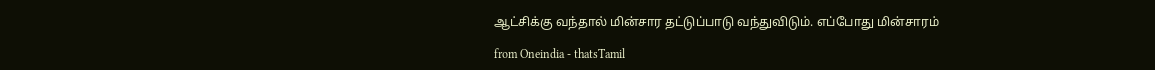ஆட்சிக்கு வந்தால் மின்சார தட்டுப்பாடு வந்துவிடும். எப்போது மின்சாரம்

from Oneindia - thatsTamil